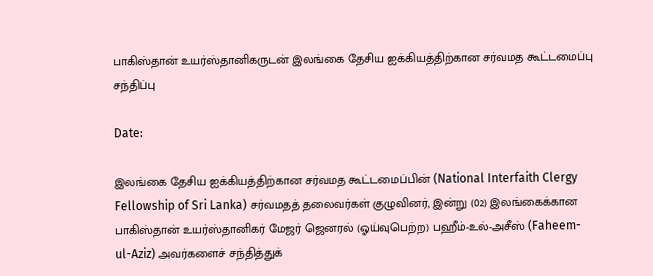பாகிஸ்தான் உயர்ஸ்தானிகருடன் இலங்கை தேசிய ஐக்கியத்திற்கான சர்வமத கூட்டமைப்பு சந்திப்பு

Date:

இலங்கை தேசிய ஐக்கியத்திற்கான சர்வமத கூட்டமைப்பின் (National Interfaith Clergy Fellowship of Sri Lanka) சர்வமதத் தலைவர்கள் குழுவினர், இன்று (02) இலங்கைக்கான பாகிஸ்தான் உயர்ஸ்தானிகர் மேஜர் ஜெனரல் (ஓய்வுபெற்ற) பஹீம்-உல்-அசீஸ் (Faheem-ul-Aziz) அவர்களைச் சந்தித்துக்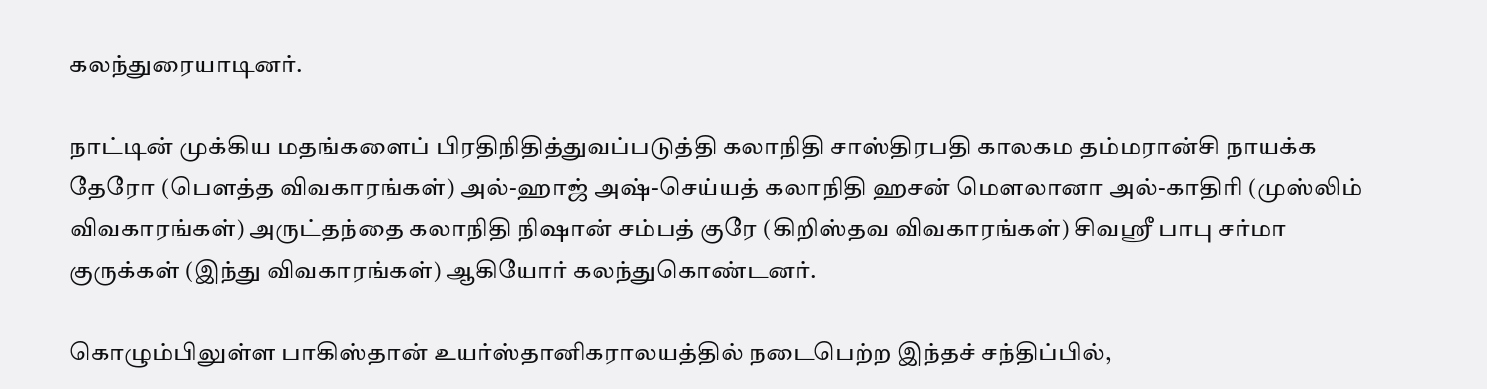கலந்துரையாடினர்.

நாட்டின் முக்கிய மதங்களைப் பிரதிநிதித்துவப்படுத்தி கலாநிதி சாஸ்திரபதி காலகம தம்மரான்சி நாயக்க தேரோ (பௌத்த விவகாரங்கள்) அல்-ஹாஜ் அஷ்-செய்யத் கலாநிதி ஹசன் மௌலானா அல்-காதிரி (முஸ்லிம் விவகாரங்கள்) அருட்தந்தை கலாநிதி நிஷான் சம்பத் குரே (கிறிஸ்தவ விவகாரங்கள்) சிவஸ்ரீ பாபு சர்மா குருக்கள் (இந்து விவகாரங்கள்) ஆகியோர் கலந்துகொண்டனர்.

கொழும்பிலுள்ள பாகிஸ்தான் உயர்ஸ்தானிகராலயத்தில் நடைபெற்ற இந்தச் சந்திப்பில்,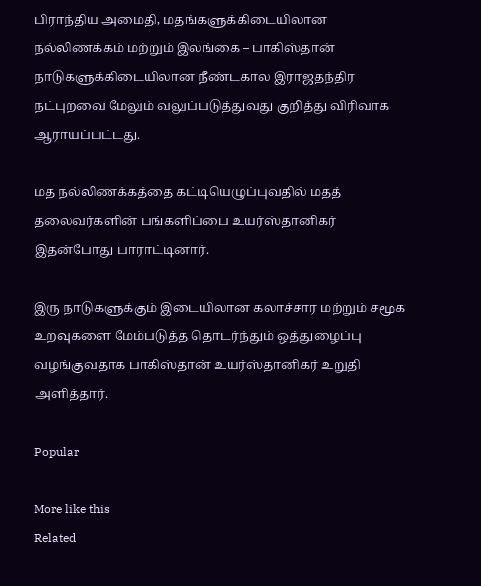பிராந்திய அமைதி, மதங்களுக்கிடையிலான நல்லிணக்கம் மற்றும் இலங்கை – பாகிஸ்தான் நாடுகளுக்கிடையிலான நீண்டகால இராஜதந்திர நட்புறவை மேலும் வலுப்படுத்துவது குறித்து விரிவாக ஆராயப்பட்டது.

மத நல்லிணக்கத்தை கட்டியெழுப்புவதில் மதத் தலைவர்களின் பங்களிப்பை உயர்ஸ்தானிகர் இதன்போது பாராட்டினார்.

இரு நாடுகளுக்கும் இடையிலான கலாச்சார மற்றும் சமூக உறவுகளை மேம்படுத்த தொடர்ந்தும் ஒத்துழைப்பு வழங்குவதாக பாகிஸ்தான் உயர்ஸ்தானிகர் உறுதி அளித்தார்.

Popular

More like this
Related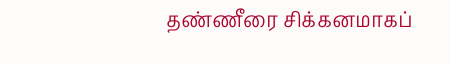தண்ணீரை சிக்கனமாகப்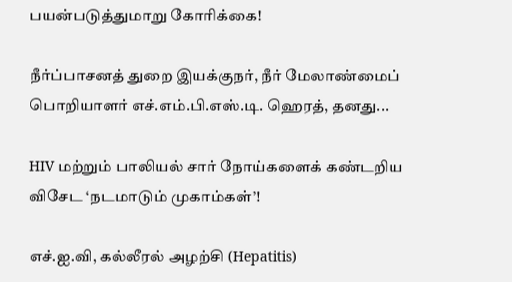பயன்படுத்துமாறு கோரிக்கை!

நீர்ப்பாசனத் துறை இயக்குநர், நீர் மேலாண்மைப் பொறியாளர் எச்.எம்.பி.எஸ்.டி. ஹெரத், தனது...

HIV மற்றும் பாலியல் சார் நோய்களைக் கண்டறிய விசேட ‘நடமாடும் முகாம்கள்’!

எச்.ஐ.வி, கல்லீரல் அழற்சி (Hepatitis)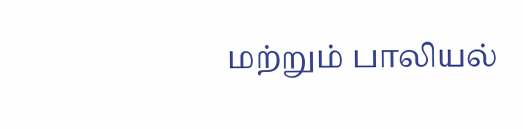மற்றும் பாலியல்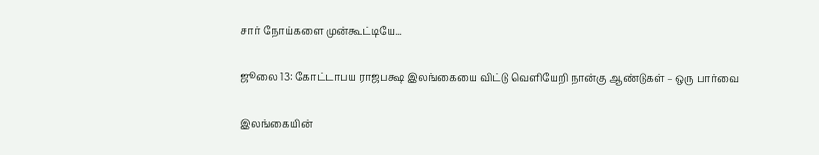சார் நோய்களை முன்கூட்டியே...

ஜூலை 13: கோட்டாபய ராஜபக்ஷ இலங்கையை விட்டு வெளியேறி நான்கு ஆண்டுகள் – ஒரு பார்வை

இலங்கையின்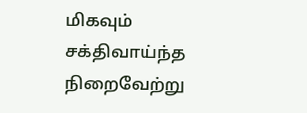மிகவும் சக்திவாய்ந்த நிறைவேற்று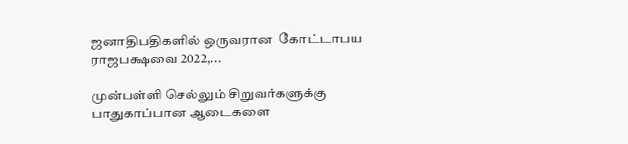ஜனாதிபதிகளில் ஒருவரான  கோட்டாபய ராஜபக்ஷவை 2022,...

முன்பள்ளி செல்லும் சிறுவர்களுக்கு பாதுகாப்பான ஆடைகளை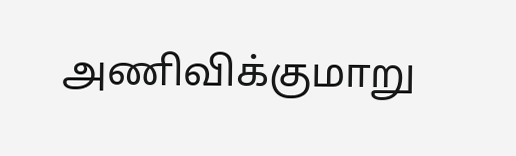அணிவிக்குமாறு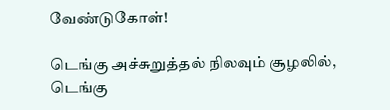வேண்டுகோள்!

டெங்கு அச்சுறுத்தல் நிலவும் சூழலில், டெங்கு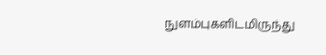நுளம்புகளிடமிருந்து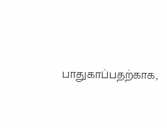பாதுகாப்பதற்காக,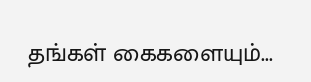தங்கள் கைகளையும்...